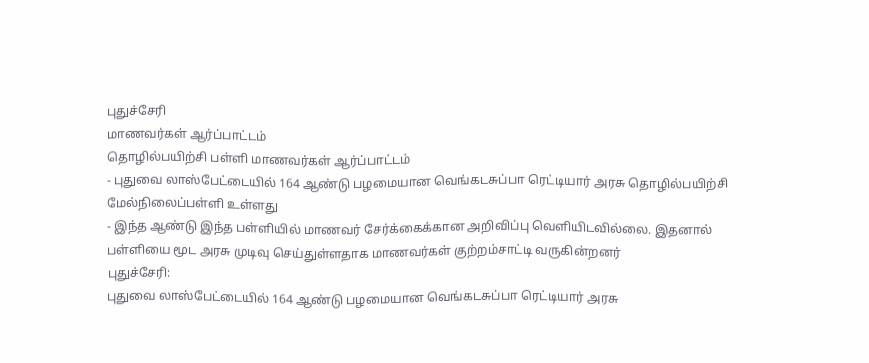புதுச்சேரி
மாணவர்கள் ஆர்ப்பாட்டம்
தொழில்பயிற்சி பள்ளி மாணவர்கள் ஆர்ப்பாட்டம்
- புதுவை லாஸ்பேட்டையில் 164 ஆண்டு பழமையான வெங்கடசுப்பா ரெட்டியார் அரசு தொழில்பயிற்சி மேல்நிலைப்பள்ளி உள்ளது
- இந்த ஆண்டு இந்த பள்ளியில் மாணவர் சேர்க்கைக்கான அறிவிப்பு வெளியிடவில்லை. இதனால் பள்ளியை மூட அரசு முடிவு செய்துள்ளதாக மாணவர்கள் குற்றம்சாட்டி வருகின்றனர்
புதுச்சேரி:
புதுவை லாஸ்பேட்டையில் 164 ஆண்டு பழமையான வெங்கடசுப்பா ரெட்டியார் அரசு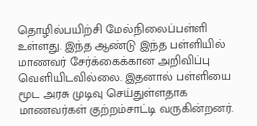தொழில்பயிற்சி மேல்நிலைப்பள்ளி உள்ளது. இந்த ஆண்டு இந்த பள்ளியில் மாணவர் சேர்க்கைக்கான அறிவிப்பு வெளியிடவில்லை. இதனால் பள்ளியை மூட அரசு முடிவு செய்துள்ளதாக மாணவர்கள் குற்றம்சாட்டி வருகின்றனர்.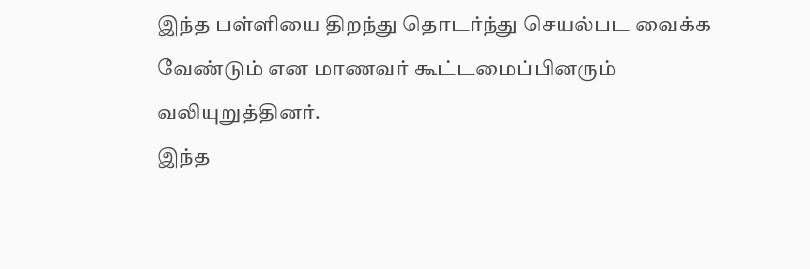இந்த பள்ளியை திறந்து தொடர்ந்து செயல்பட வைக்க வேண்டும் என மாணவர் கூட்டமைப்பினரும் வலியுறுத்தினர்.
இந்த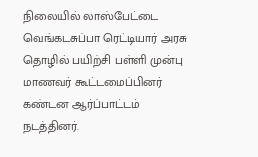நிலையில் லாஸ்பேட்டை வெங்கடசுப்பா ரெட்டியார் அரசு தொழில் பயிற்சி பள்ளி முன்பு மாணவர் கூட்டமைப்பினர் கண்டன ஆர்ப்பாட்டம் நடத்தினர்.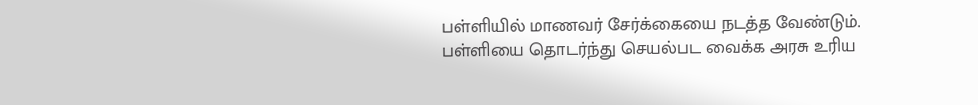பள்ளியில் மாணவர் சேர்க்கையை நடத்த வேண்டும். பள்ளியை தொடர்ந்து செயல்பட வைக்க அரசு உரிய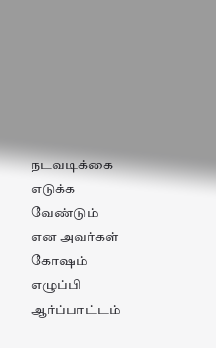நடவடிக்கை எடுக்க வேண்டும் என அவர்கள் கோஷம் எழுப்பி ஆர்ப்பாட்டம்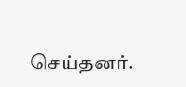செய்தனர்.